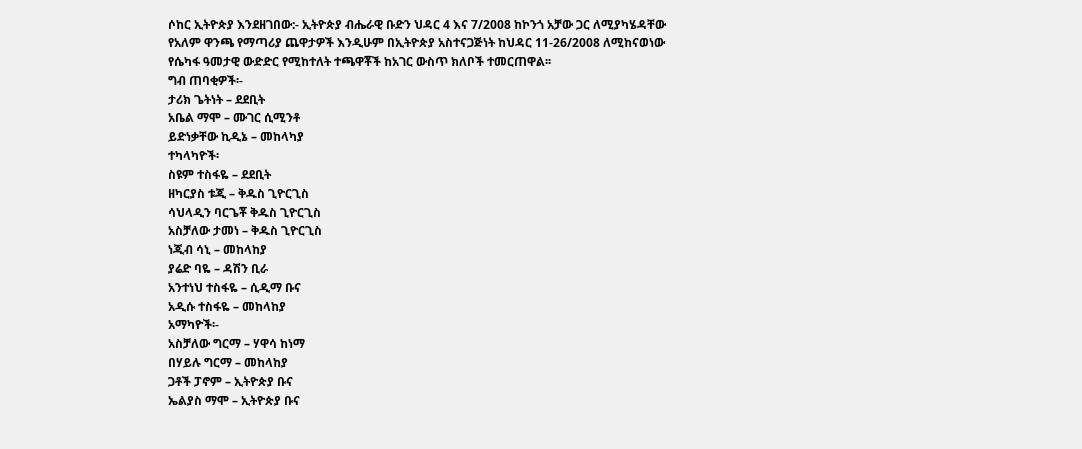ሶከር ኢትዮጵያ እንደዘገበው:- ኢትዮጵያ ብሔራዊ ቡድን ህዳር 4 እና 7/2008 ከኮንጎ አቻው ጋር ለሚያካሄዳቸው የአለም ዋንጫ የማጣሪያ ጨዋታዎች እንዲሁም በኢትዮጵያ አስተናጋጅነት ከህዳር 11-26/2008 ለሚከናወነው የሴካፋ ዓመታዊ ውድድር የሚከተለት ተጫዋቾች ከአገር ውስጥ ክለቦች ተመርጠዋል፡፡
ግብ ጠባቂዎች፡-
ታሪክ ጌትነት – ደደቢት
አቤል ማሞ – ሙገር ሲሚንቶ
ይድነቃቸው ኪዲኔ – መከላካያ
ተካላካዮች፡
ስዩም ተስፋዬ – ደደቢት
ዘካርያስ ቱጂ – ቅዱስ ጊዮርጊስ
ሳህላዲን ባርጌቾ ቅዱስ ጊዮርጊስ
አስቻለው ታመነ – ቅዱስ ጊዮርጊስ
ነጂብ ሳኒ – መከላከያ
ያሬድ ባዬ – ዳሽን ቢራ
አንተነህ ተስፋዬ – ሲዲማ ቡና
አዲሱ ተስፋዬ – መከላከያ
አማካዮች፡-
አስቻለው ግርማ – ሃዋሳ ከነማ
በሃይሉ ግርማ – መከላከያ
ጋቶች ፓኖም – ኢትዮጵያ ቡና
ኤልያስ ማሞ – ኢትዮጵያ ቡና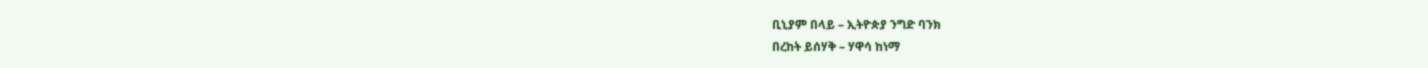ቢኒያም በላይ – ኢትዮጵያ ንግድ ባንክ
በረከት ይሰሃቅ – ሃዋሳ ከነማ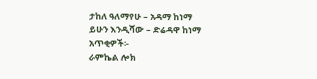ታከለ ዓለማየሁ – አዳማ ከነማ
ይሁን እንዲሻው – ድሬዳዋ ከነማ
አጥቂዎች፡-
ራምኬል ሎክ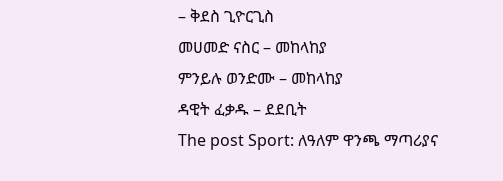– ቅደስ ጊዮርጊስ
መሀመድ ናስር – መከላከያ
ምንይሉ ወንድሙ – መከላከያ
ዳዊት ፈቃዱ – ደደቢት
The post Sport: ለዓለም ዋንጫ ማጣሪያና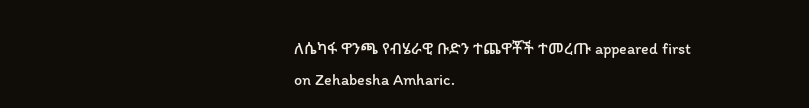ለሴካፋ ዋንጫ የብሄራዊ ቡድን ተጨዋቾች ተመረጡ appeared first on Zehabesha Amharic.